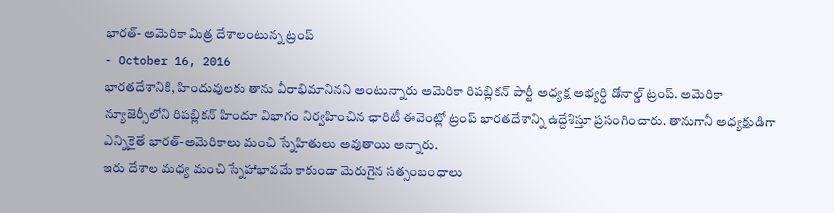భారత్- అమెరికా మిత్ర దేశాలంటున్న ట్రంప్
- October 16, 2016
భారతదేశానికి, హిందువులకు తాను వీరాభిమానినని అంటున్నారు అమెరికా రిపబ్లికన్ పార్టీ అధ్యక్ష అభ్యర్ధి డోనాల్డ్ ట్రంప్. అమెరికా న్యూజెర్సీలోని రిపబ్లికన్ హిందూ విభాగం నిర్వహించిన ఛారిటీ ఈవెంట్లో ట్రంప్ భారతదేశాన్ని ఉద్దేశిస్తూ ప్రసంగించారు. తానుగానీ అధ్యక్షుడిగా ఎన్నికైతే భారత్-అమెరికాలు మంచి స్నేహితులు అవుతాయి అన్నారు.
ఇరు దేశాల మధ్య మంచి స్నేహాభావమే కాకుండా మెరుగైన సత్సంబంధాలు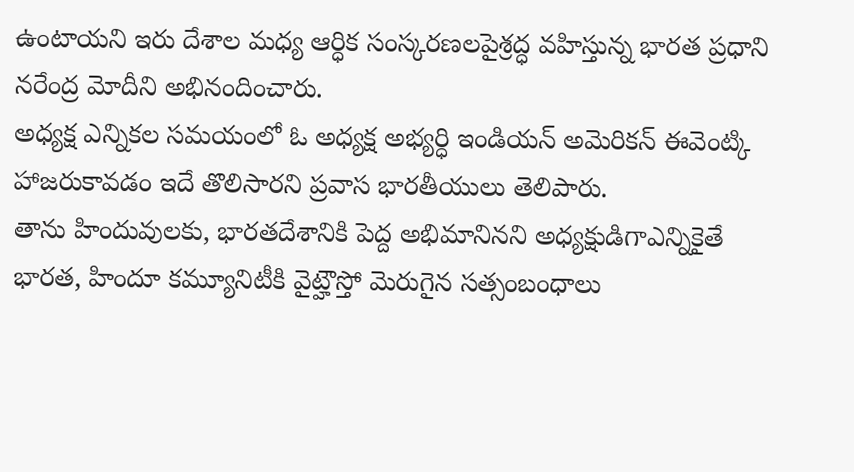ఉంటాయని ఇరు దేశాల మధ్య ఆర్ధిక సంస్కరణలపైశ్రద్ధ వహిస్తున్న భారత ప్రధాని నరేంద్ర మోదీని అభినందించారు.
అధ్యక్ష ఎన్నికల సమయంలో ఓ అధ్యక్ష అభ్యర్ధి ఇండియన్ అమెరికన్ ఈవెంట్కి హాజరుకావడం ఇదే తొలిసారని ప్రవాస భారతీయులు తెలిపారు.
తాను హిందువులకు, భారతదేశానికి పెద్ద అభిమానినని అధ్యక్షుడిగాఎన్నికైతే భారత, హిందూ కమ్యూనిటీకి వైట్హౌస్తో మెరుగైన సత్సంబంధాలు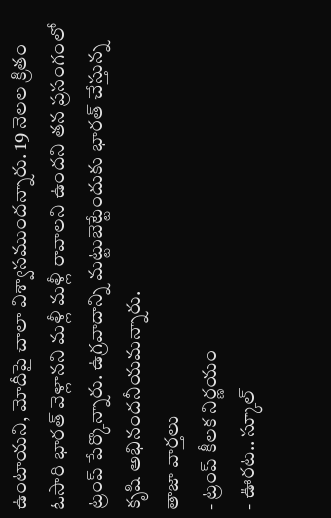ఉంటాయని, మోదీపై చాలా విశ్వాసముందన్నారు. 19 నెలల క్రితం ఓసారి భారత్ వెళ్లానని మళ్లీ మళ్లీ రావాలని ఉందని తన ప్రసంగంలో ట్రంప్ పేర్కొన్నారు. ఉగ్రవాదాన్ని మట్టుబెట్టేందుకు భారత్ చేస్తున్న కృషి అభినందనీయమన్నారు.
తాజా వార్తలు
- ట్రంప్ కీలక నిర్ణయం
- ఊరట.. స్కూల్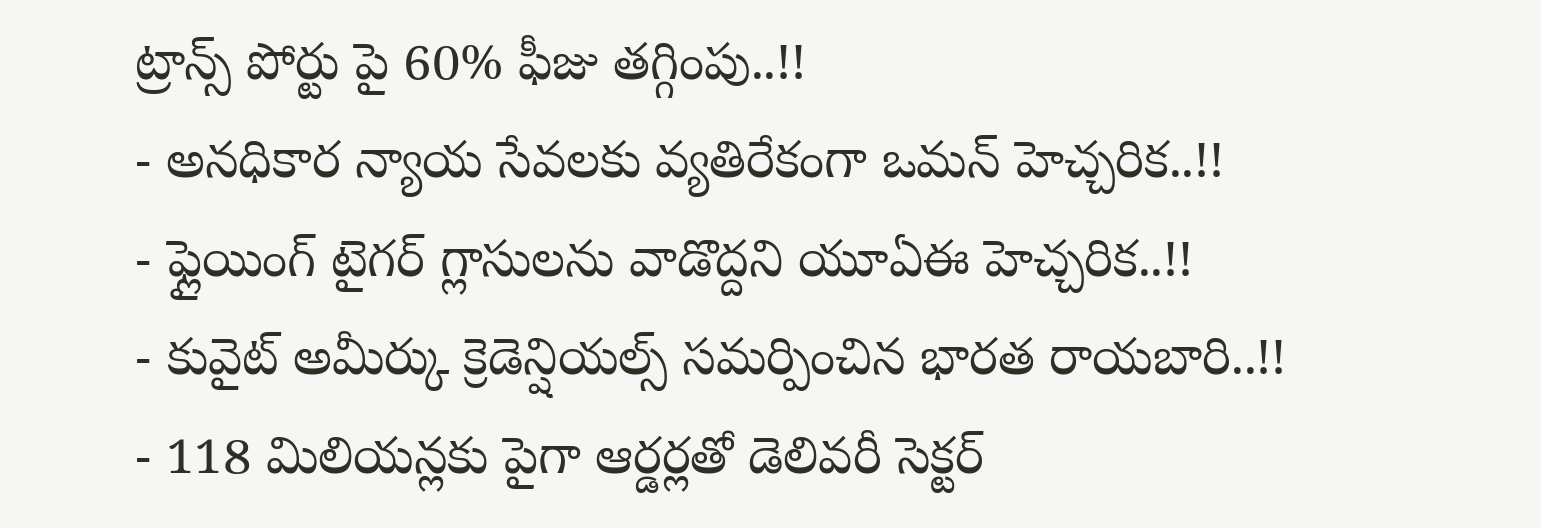ట్రాన్స్ పోర్టు పై 60% ఫీజు తగ్గింపు..!!
- అనధికార న్యాయ సేవలకు వ్యతిరేకంగా ఒమన్ హెచ్చరిక..!!
- ఫ్లైయింగ్ టైగర్ గ్లాసులను వాడొద్దని యూఏఈ హెచ్చరిక..!!
- కువైట్ అమీర్కు క్రెడెన్షియల్స్ సమర్పించిన భారత రాయబారి..!!
- 118 మిలియన్లకు పైగా ఆర్డర్లతో డెలివరీ సెక్టర్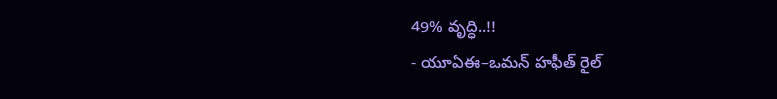49% వృద్ధి..!!
- యూఏఈ–ఒమన్ హఫీత్ రైల్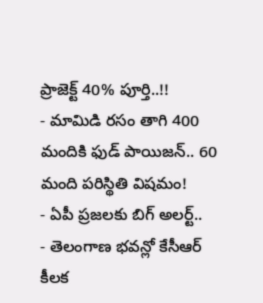ప్రాజెక్ట్ 40% పూర్తి..!!
- మామిడి రసం తాగి 400 మందికి ఫుడ్ పాయిజన్.. 60 మంది పరిస్థితి విషమం!
- ఏపీ ప్రజలకు బిగ్ అలర్ట్..
- తెలంగాణ భవన్లో కేసీఆర్ కీలక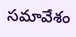సమావేశం